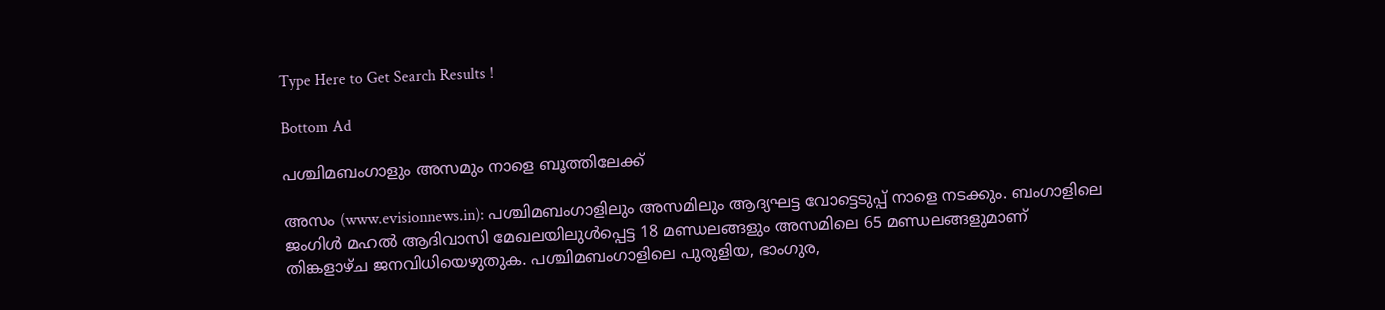Type Here to Get Search Results !

Bottom Ad

പശ്ചിമബംഗാളും അസമും നാളെ ബൂത്തിലേക്ക്

അസം (www.evisionnews.in): പശ്ചിമബംഗാളിലും അസമിലും ആദ്യഘട്ട വോട്ടെടുപ്പ് നാളെ നടക്കും. ബംഗാളിലെ ജംഗിള്‍ മഹല്‍ ആദിവാസി മേഖലയിലുള്‍പ്പെട്ട 18 മണ്ഡലങ്ങളും അസമിലെ 65 മണ്ഡലങ്ങളുമാണ് തിങ്കളാഴ്ച ജനവിധിയെഴുതുക. പശ്ചിമബംഗാളിലെ പുരുളിയ, ഭാംഗുര,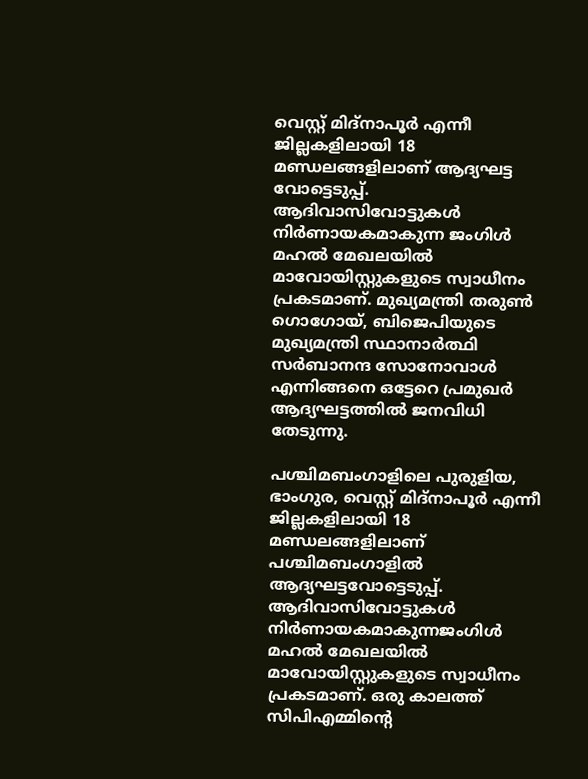വെസ്റ്റ് മിദ്‌നാപൂര്‍ എന്നീ ജില്ലകളിലായി 18 മണ്ഡലങ്ങളിലാണ് ആദ്യഘട്ട വോട്ടെടുപ്പ്. ആദിവാസിവോട്ടുകള്‍ നിര്‍ണായകമാകുന്ന ജംഗിള്‍ മഹല്‍ മേഖലയില്‍ മാവോയിസ്റ്റുകളുടെ സ്വാധീനം പ്രകടമാണ്. മുഖ്യമന്ത്രി തരുണ്‍ ഗൊഗോയ്, ബിജെപിയുടെ മുഖ്യമന്ത്രി സ്ഥാനാര്‍ത്ഥി സര്‍ബാനന്ദ സോനോവാള്‍ എന്നിങ്ങനെ ഒട്ടേറെ പ്രമുഖര്‍ ആദ്യഘട്ടത്തില്‍ ജനവിധി തേടുന്നു.

പശ്ചിമബംഗാളിലെ പുരുളിയ, ഭാംഗുര, വെസ്റ്റ് മിദ്‌നാപൂര്‍ എന്നീ ജില്ലകളിലായി 18 മണ്ഡലങ്ങളിലാണ് പശ്ചിമബംഗാളില്‍ ആദ്യഘട്ടവോട്ടെടുപ്പ്. ആദിവാസിവോട്ടുകള്‍ നിര്‍ണായകമാകുന്നജംഗിള്‍ മഹല്‍ മേഖലയില്‍ മാവോയിസ്റ്റുകളുടെ സ്വാധീനം പ്രകടമാണ്. ഒരു കാലത്ത് സിപിഎമ്മിന്റെ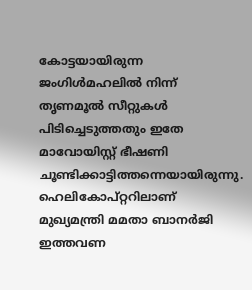കോട്ടയായിരുന്ന ജംഗിള്‍മഹലില്‍ നിന്ന് തൃണമൂല്‍ സീറ്റുകള്‍ പിടിച്ചെടുത്തതും ഇതേ മാവോയിസ്റ്റ് ഭീഷണി ചൂണ്ടിക്കാട്ടിത്തന്നെയായിരുന്നു. ഹെലികോപ്റ്ററിലാണ് മുഖ്യമന്ത്രി മമതാ ബാനര്‍ജി ഇത്തവണ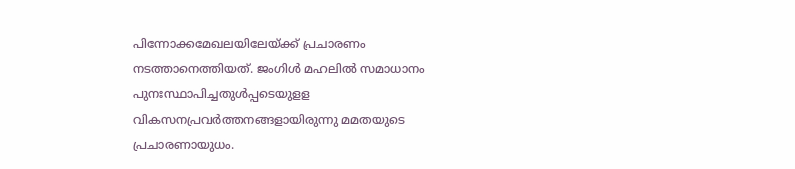പിന്നോക്കമേഖലയിലേയ്ക്ക് പ്രചാരണം നടത്താനെത്തിയത്. ജംഗിള്‍ മഹലില്‍ സമാധാനം പുനഃസ്ഥാപിച്ചതുള്‍പ്പടെയുളള വികസനപ്രവര്‍ത്തനങ്ങളായിരുന്നു മമതയുടെ പ്രചാരണായുധം.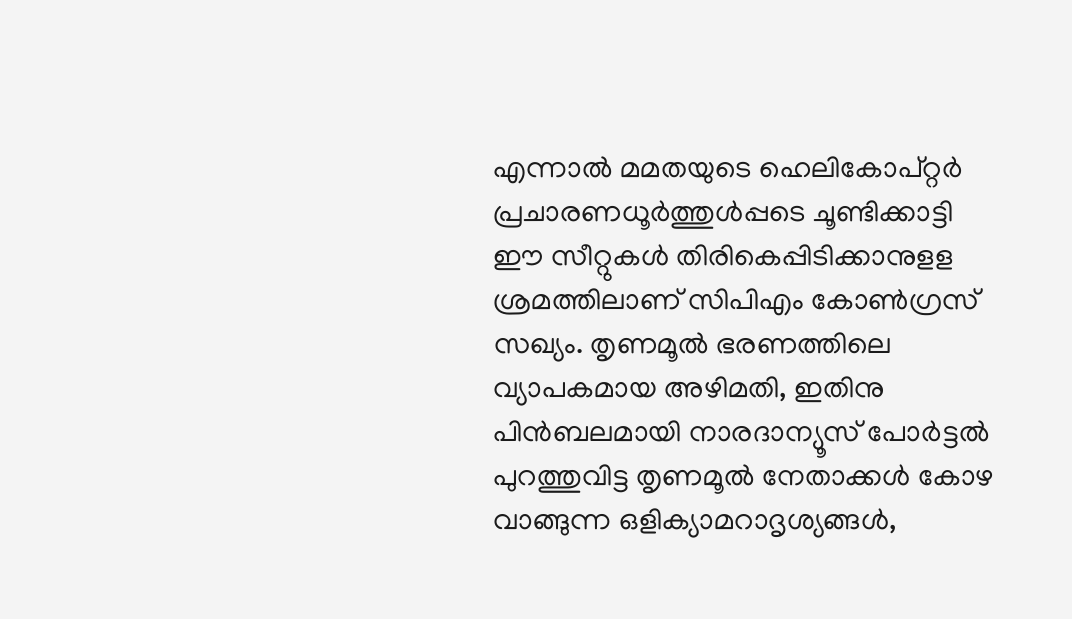എന്നാല്‍ മമതയുടെ ഹെലികോപ്റ്റര്‍ പ്രചാരണധൂര്‍ത്തുള്‍പ്പടെ ചൂണ്ടിക്കാട്ടി ഈ സീറ്റുകള്‍ തിരികെപ്പിടിക്കാനുളള ശ്രമത്തിലാണ് സിപിഎം കോണ്‍ഗ്രസ് സഖ്യം. തൃണമൂല്‍ ഭരണത്തിലെ വ്യാപകമായ അഴിമതി, ഇതിനു പിന്‍ബലമായി നാരദാന്യൂസ് പോര്‍ട്ടല്‍ പുറത്തുവിട്ട തൃണമൂല്‍ നേതാക്കള്‍ കോഴ വാങ്ങുന്ന ഒളിക്യാമറാദൃശ്യങ്ങള്‍,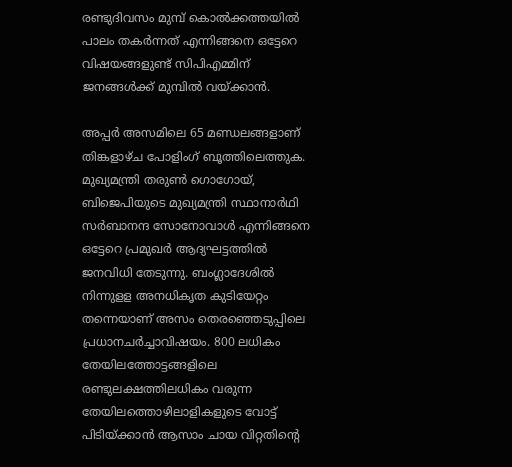രണ്ടുദിവസം മുമ്പ് കൊല്‍ക്കത്തയില്‍ പാലം തകര്‍ന്നത് എന്നിങ്ങനെ ഒട്ടേറെ വിഷയങ്ങളുണ്ട് സിപിഎമ്മിന് ജനങ്ങള്‍ക്ക് മുമ്പില്‍ വയ്ക്കാന്‍.

അപ്പര്‍ അസമിലെ 65 മണ്ഡലങ്ങളാണ് തിങ്കളാഴ്ച പോളിംഗ് ബൂത്തിലെത്തുക. മുഖ്യമന്ത്രി തരുണ്‍ ഗൊഗോയ്, ബിജെപിയുടെ മുഖ്യമന്ത്രി സ്ഥാനാര്‍ഥി സര്‍ബാനന്ദ സോനോവാള്‍ എന്നിങ്ങനെ ഒട്ടേറെ പ്രമുഖര്‍ ആദ്യഘട്ടത്തില്‍ ജനവിധി തേടുന്നു. ബംഗ്ലാദേശില്‍ നിന്നുളള അനധികൃത കുടിയേറ്റം തന്നെയാണ് അസം തെരഞ്ഞെടുപ്പിലെ പ്രധാനചര്‍ച്ചാവിഷയം. 800 ലധികം തേയിലത്തോട്ടങ്ങളിലെ രണ്ടുലക്ഷത്തിലധികം വരുന്ന തേയിലത്തൊഴിലാളികളുടെ വോട്ട് പിടിയ്ക്കാന്‍ ആസാം ചായ വിറ്റതിന്റെ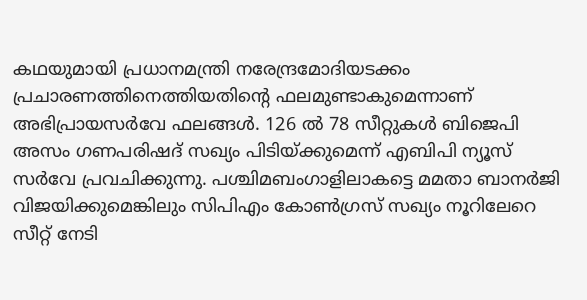കഥയുമായി പ്രധാനമന്ത്രി നരേന്ദ്രമോദിയടക്കം പ്രചാരണത്തിനെത്തിയതിന്റെ ഫലമുണ്ടാകുമെന്നാണ് അഭിപ്രായസര്‍വേ ഫലങ്ങള്‍. 126 ല്‍ 78 സീറ്റുകള്‍ ബിജെപി അസം ഗണപരിഷദ് സഖ്യം പിടിയ്ക്കുമെന്ന് എബിപി ന്യൂസ് സര്‍വേ പ്രവചിക്കുന്നു. പശ്ചിമബംഗാളിലാകട്ടെ മമതാ ബാനര്‍ജി വിജയിക്കുമെങ്കിലും സിപിഎം കോണ്‍ഗ്രസ് സഖ്യം നൂറിലേറെ സീറ്റ് നേടി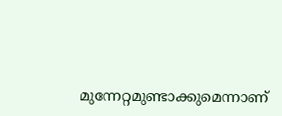മുന്നേറ്റമുണ്ടാക്കുമെന്നാണ്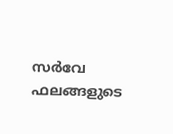സര്‍വേ ഫലങ്ങളുടെ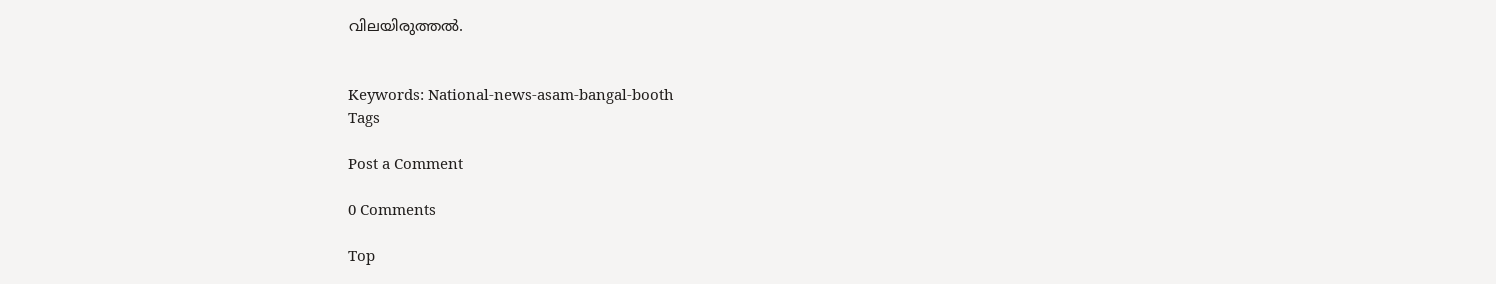വിലയിരുത്തല്‍.


Keywords: National-news-asam-bangal-booth
Tags

Post a Comment

0 Comments

Top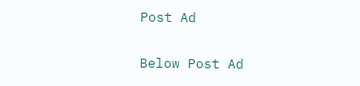Post Ad

Below Post Ad